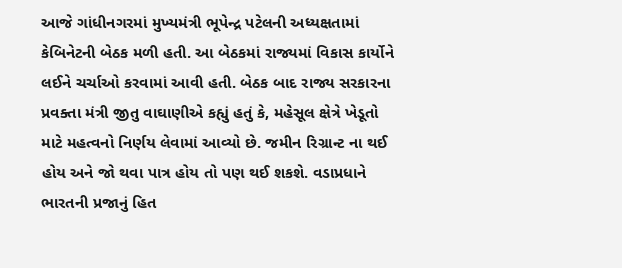આજે ગાંધીનગરમાં મુખ્યમંત્રી ભૂપેન્દ્ર પટેલની અધ્યક્ષતામાં કેબિનેટની બેઠક મળી હતી. આ બેઠકમાં રાજ્યમાં વિકાસ કાર્યોને લઈને ચર્ચાઓ કરવામાં આવી હતી. બેઠક બાદ રાજ્ય સરકારના પ્રવક્તા મંત્રી જીતુ વાઘાણીએ કહ્યું હતું કે, મહેસૂલ ક્ષેત્રે ખેડૂતો માટે મહત્વનો નિર્ણય લેવામાં આવ્યો છે. જમીન રિગ્રાન્ટ ના થઈ હોય અને જો થવા પાત્ર હોય તો પણ થઈ શકશે. વડાપ્રધાને ભારતની પ્રજાનું હિત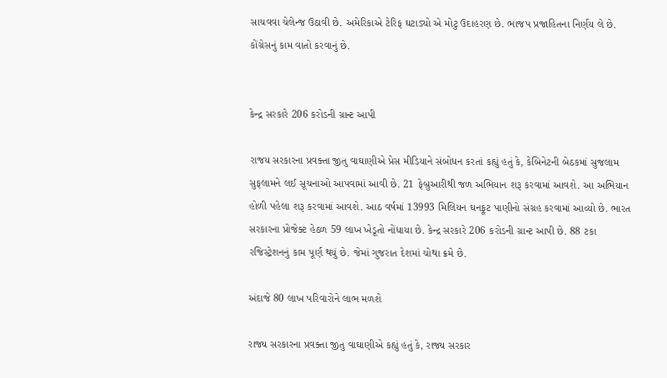સાચવવા ચેલેન્જ ઉઠાવી છે. અમેરિકાએ ટેરિફ ઘટાડ્યો એ મોટુ ઉદાહરણ છે. ભાજપ પ્રજાહિતના નિર્ણય લે છે. કોંગ્રેસનું કામ વાતો કરવાનું છે.


કેન્દ્ર સરકારે 206 કરોડની ગ્રાન્ટ આપી

રાજય સરકારના પ્રવક્તા જીતુ વાઘાણીએ પ્રેસ મીડિયાને સંબોધન કરતાં કહ્યું હતું કે, કેબિનેટની બેઠકમાં સુજલામ સુફલામને લઈ સૂચનાઓ આપવામાં આવી છે. 21 ફેબ્રુઆરીથી જળ અભિયાન શરૂ કરવામાં આવશે. આ અભિયાન હોળી પહેલા શરૂ કરવામાં આવશે. આઠ વર્ષમાં 13993 મિલિયન ઘનફૂટ પાણીનો સંગ્રહ કરવામાં આવ્યો છે. ભારત સરકારના પ્રોજેક્ટ હેઠળ 59 લાખ ખેડૂતો નોંધાયા છે. કેન્દ્ર સરકારે 206 કરોડની ગ્રાન્ટ આપી છે. 88 ટકા રજિસ્ટ્રેશનનું કામ પૂર્ણ થયું છે. જેમાં ગુજરાત દેશમાં ચોથા ક્રમે છે.

અંદાજે 80 લાખ પરિવારોને લાભ મળશે

રાજ્ય સરકારના પ્રવક્તા જીતુ વાઘાણીએ કહ્યું હતું કે, રાજ્ય સરકાર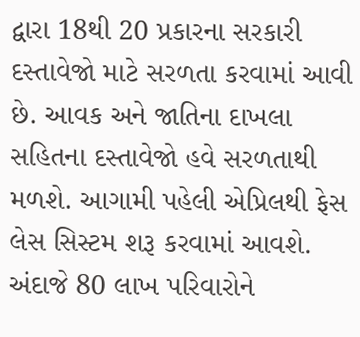દ્વારા 18થી 20 પ્રકારના સરકારી દસ્તાવેજો માટે સરળતા કરવામાં આવી છે. આવક અને જાતિના દાખલા સહિતના દસ્તાવેજો હવે સરળતાથી મળશે. આગામી પહેલી એપ્રિલથી ફેસ લેસ સિસ્ટમ શરૂ કરવામાં આવશે. અંદાજે 80 લાખ પરિવારોને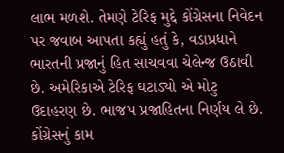લાભ મળશે. તેમણે ટેરિફ મુદ્દે કોંગ્રેસના નિવેદન પર જવાબ આપતા કહ્યું હતું કે, વડાપ્રધાને ભારતની પ્રજાનું હિત સાચવવા ચેલેન્જ ઉઠાવી છે. અમેરિકાએ ટેરિફ ઘટાડ્યો એ મોટુ ઉદાહરણ છે. ભાજપ પ્રજાહિતના નિર્ણય લે છે. કોંગ્રેસનું કામ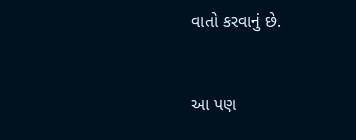વાતો કરવાનું છે.


આ પણ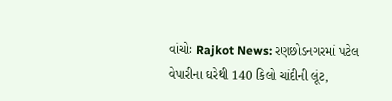વાંચોઃ Rajkot News: રણછોડનગરમાં પટેલ વેપારીના ઘરેથી 140 કિલો ચાંદીની લૂંટ,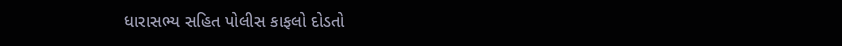ધારાસભ્ય સહિત પોલીસ કાફલો દોડતો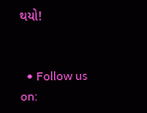થયો!


  • Follow us on: